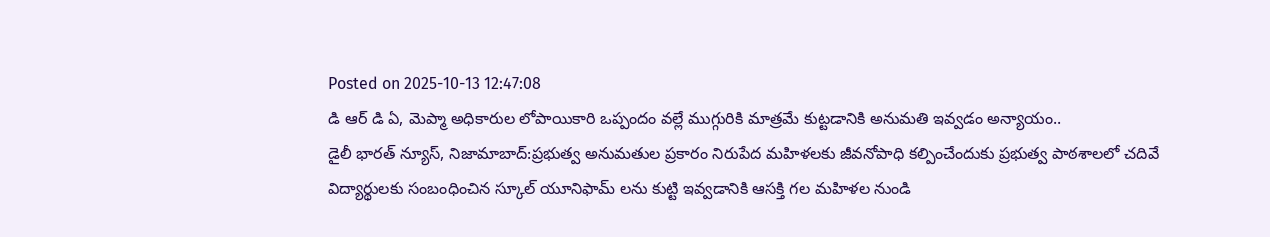Posted on 2025-10-13 12:47:08
డి ఆర్ డి ఏ, మెప్మా అధికారుల లోపాయికారి ఒప్పందం వల్లే ముగ్గురికి మాత్రమే కుట్టడానికి అనుమతి ఇవ్వడం అన్యాయం..
డైలీ భారత్ న్యూస్, నిజామాబాద్:ప్రభుత్వ అనుమతుల ప్రకారం నిరుపేద మహిళలకు జీవనోపాధి కల్పించేందుకు ప్రభుత్వ పాఠశాలలో చదివే విద్యార్థులకు సంబంధించిన స్కూల్ యూనిఫామ్ లను కుట్టి ఇవ్వడానికి ఆసక్తి గల మహిళల నుండి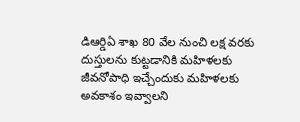డిఆర్డిఏ శాఖ 80 వేల నుంచి లక్ష వరకు దుస్తులను కుట్టడానికి మహిళలకు జీవనోపాధి ఇచ్చేందుకు మహిళలకు అవకాశం ఇవ్వాలని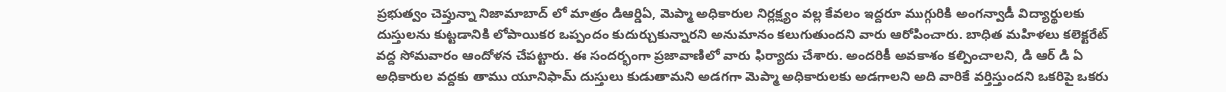ప్రభుత్వం చెప్తున్నా నిజామాబాద్ లో మాత్రం డిఆర్డిఏ, మెప్మా అధికారుల నిర్లక్ష్యం వల్ల కేవలం ఇద్దరూ ముగ్గురికి అంగన్వాడీ విద్యార్థులకు దుస్తులను కుట్టడానికి లోపాయికర ఒప్పందం కుదుర్చుకున్నారని అనుమానం కలుగుతుందని వారు ఆరోపించారు. బాధిత మహిళలు కలెక్టరేట్ వద్ద సోమవారం ఆందోళన చేపట్టారు. ఈ సందర్భంగా ప్రజావాణిలో వారు ఫిర్యాదు చేశారు. అందరికీ అవకాశం కల్పించాలని, డి ఆర్ డి ఏ అధికారుల వద్దకు తాము యూనిఫామ్ దుస్తులు కుడుతామని అడగగా మెప్మా అధికారులకు అడగాలని అది వారికే వర్తిస్తుందని ఒకరిపై ఒకరు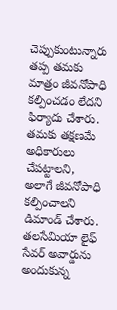చెప్పుకుంటున్నారు తప్ప తమకు మాత్రం జీవనోపాధి కల్పించడం లేదని ఫిర్యాదు చేశారు. తమకు తక్షణమే అధికారులు చేపట్టాలని, అలాగే జీవనోపాధి కల్పించాలని డిమాండ్ చేశారు.
తలసేమియా లైఫ్ సేవర్ అవార్డును అందుకున్న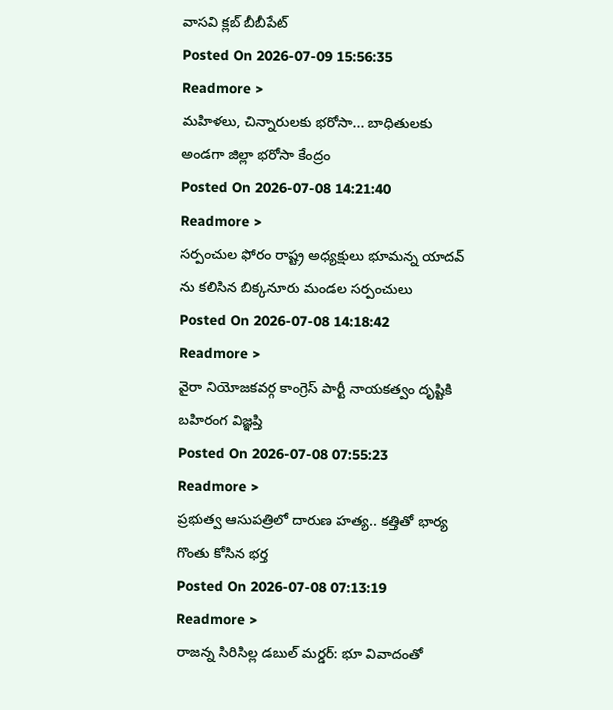వాసవి క్లబ్ బీబీపేట్
Posted On 2026-07-09 15:56:35
Readmore >
మహిళలు, చిన్నారులకు భరోసా... బాధితులకు అండగా జిల్లా భరోసా కేంద్రం
Posted On 2026-07-08 14:21:40
Readmore >
సర్పంచుల ఫోరం రాష్ట్ర అధ్యక్షులు భూమన్న యాదవ్ ను కలిసిన బిక్కనూరు మండల సర్పంచులు
Posted On 2026-07-08 14:18:42
Readmore >
వైరా నియోజకవర్గ కాంగ్రెస్ పార్టీ నాయకత్వం దృష్టికి బహిరంగ విజ్ఞప్తి
Posted On 2026-07-08 07:55:23
Readmore >
ప్రభుత్వ ఆసుపత్రిలో దారుణ హత్య.. కత్తితో భార్య గొంతు కోసిన భర్త
Posted On 2026-07-08 07:13:19
Readmore >
రాజన్న సిరిసిల్ల డబుల్ మర్డర్: భూ వివాదంతో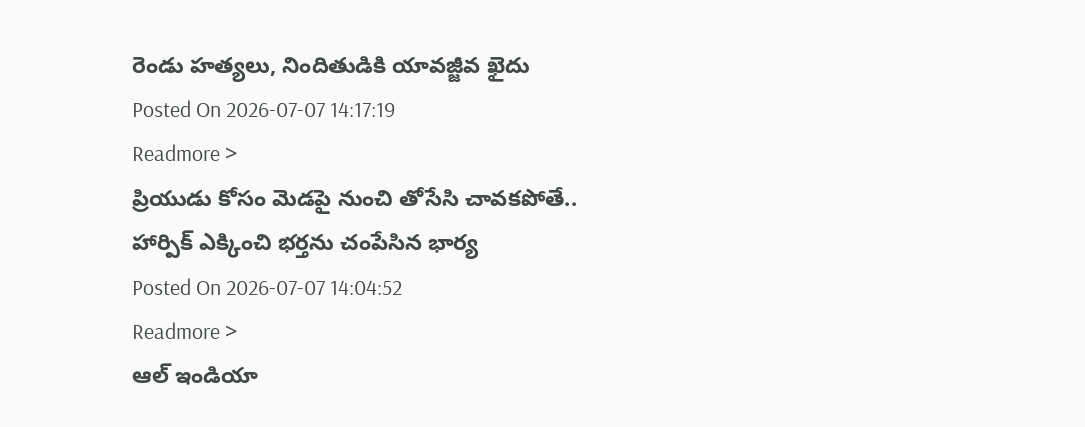రెండు హత్యలు, నిందితుడికి యావజ్జీవ ఖైదు
Posted On 2026-07-07 14:17:19
Readmore >
ప్రియుడు కోసం మెడపై నుంచి తోసేసి చావకపోతే.. హార్పిక్ ఎక్కించి భర్తను చంపేసిన భార్య
Posted On 2026-07-07 14:04:52
Readmore >
ఆల్ ఇండియా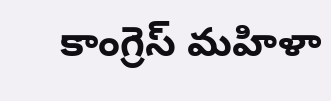కాంగ్రెస్ మహిళా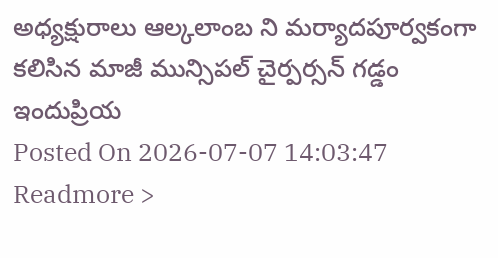అధ్యక్షురాలు ఆల్కలాంబ ని మర్యాదపూర్వకంగా కలిసిన మాజీ మున్సిపల్ చైర్పర్సన్ గడ్డం ఇందుప్రియ
Posted On 2026-07-07 14:03:47
Readmore >